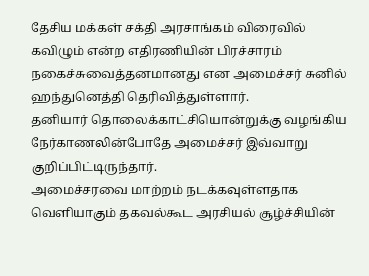தேசிய மக்கள் சக்தி அரசாங்கம் விரைவில் கவிழும் என்ற எதிரணியின் பிரச்சாரம் நகைச்சுவைத்தனமானது என அமைச்சர் சுனில் ஹந்துனெத்தி தெரிவித்துள்ளார்.
தனியார் தொலைக்காட்சியொன்றுக்கு வழங்கிய நேர்காணலின்போதே அமைச்சர் இவ்வாறு குறிப்பிட்டிருந்தார்.
அமைச்சரவை மாற்றம் நடக்கவுள்ளதாக வெளியாகும் தகவல்கூட அரசியல் சூழ்ச்சியின்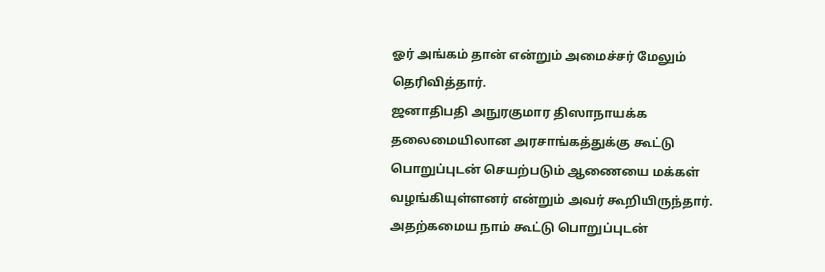ஓர் அங்கம் தான் என்றும் அமைச்சர் மேலும் தெரிவித்தார்.
ஜனாதிபதி அநுரகுமார திஸாநாயக்க தலைமையிலான அரசாங்கத்துக்கு கூட்டு பொறுப்புடன் செயற்படும் ஆணையை மக்கள் வழங்கியுள்ளனர் என்றும் அவர் கூறியிருந்தார்.
அதற்கமைய நாம் கூட்டு பொறுப்புடன்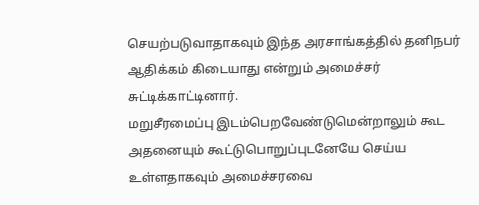செயற்படுவாதாகவும் இந்த அரசாங்கத்தில் தனிநபர் ஆதிக்கம் கிடையாது என்றும் அமைச்சர் சுட்டிக்காட்டினார்.
மறுசீரமைப்பு இடம்பெறவேண்டுமென்றாலும் கூட அதனையும் கூட்டுபொறுப்புடனேயே செய்ய உள்ளதாகவும் அமைச்சரவை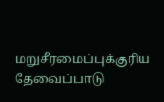மறுசீரமைப்புக்குரிய தேவைப்பாடு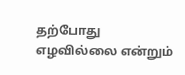தற்போது எழவில்லை என்றும்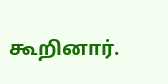கூறினார்.